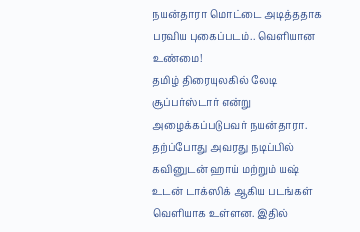நயன்தாரா மொட்டை அடித்ததாக பரவிய புகைப்படம்.. வெளியான உண்மை!
தமிழ் திரையுலகில் லேடி சூப்பர்ஸ்டார் என்று அழைக்கப்படுபவர் நயன்தாரா. தற்ப்போது அவரது நடிப்பில் கவினுடன் ஹாய் மற்றும் யஷ் உடன் டாக்ஸிக் ஆகிய படங்கள் வெளியாக உள்ளன. இதில்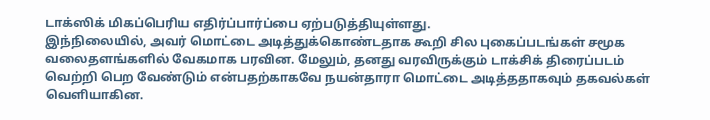டாக்ஸிக் மிகப்பெரிய எதிர்ப்பார்ப்பை ஏற்படுத்தியுள்ளது.
இந்நிலையில், அவர் மொட்டை அடித்துக்கொண்டதாக கூறி சில புகைப்படங்கள் சமூக வலைதளங்களில் வேகமாக பரவின. மேலும், தனது வரவிருக்கும் டாக்சிக் திரைப்படம் வெற்றி பெற வேண்டும் என்பதற்காகவே நயன்தாரா மொட்டை அடித்ததாகவும் தகவல்கள் வெளியாகின.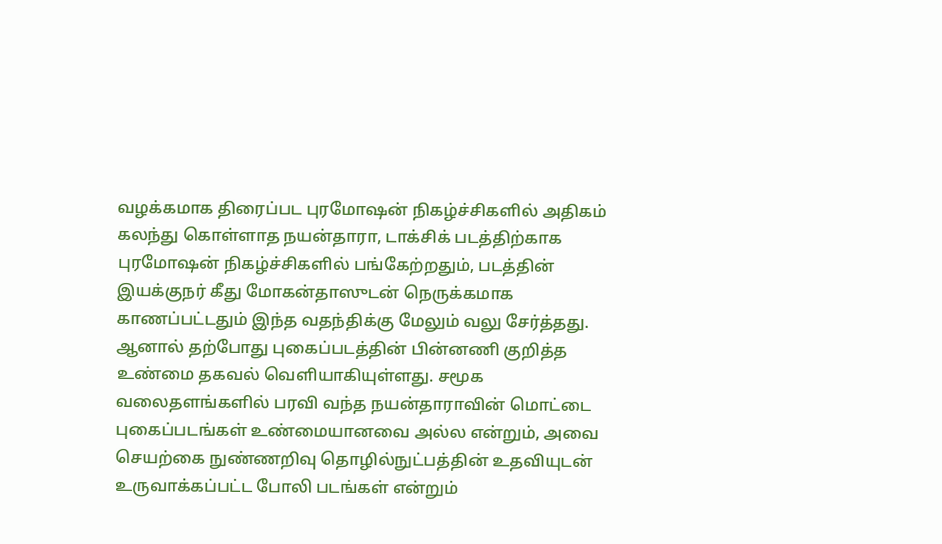வழக்கமாக திரைப்பட புரமோஷன் நிகழ்ச்சிகளில் அதிகம் கலந்து கொள்ளாத நயன்தாரா, டாக்சிக் படத்திற்காக புரமோஷன் நிகழ்ச்சிகளில் பங்கேற்றதும், படத்தின் இயக்குநர் கீது மோகன்தாஸுடன் நெருக்கமாக காணப்பட்டதும் இந்த வதந்திக்கு மேலும் வலு சேர்த்தது.
ஆனால் தற்போது புகைப்படத்தின் பின்னணி குறித்த உண்மை தகவல் வெளியாகியுள்ளது. சமூக வலைதளங்களில் பரவி வந்த நயன்தாராவின் மொட்டை புகைப்படங்கள் உண்மையானவை அல்ல என்றும், அவை செயற்கை நுண்ணறிவு தொழில்நுட்பத்தின் உதவியுடன் உருவாக்கப்பட்ட போலி படங்கள் என்றும்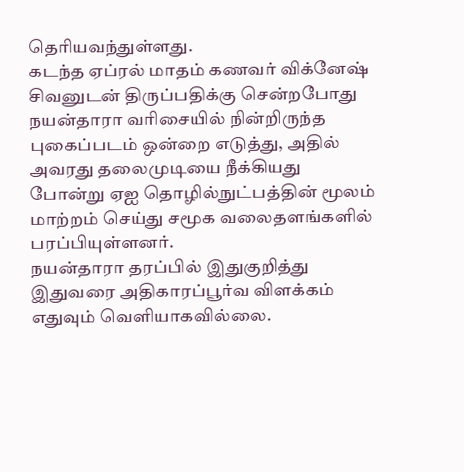தெரியவந்துள்ளது.
கடந்த ஏப்ரல் மாதம் கணவர் விக்னேஷ் சிவனுடன் திருப்பதிக்கு சென்றபோது நயன்தாரா வரிசையில் நின்றிருந்த புகைப்படம் ஒன்றை எடுத்து, அதில் அவரது தலைமுடியை நீக்கியது போன்று ஏஐ தொழில்நுட்பத்தின் மூலம் மாற்றம் செய்து சமூக வலைதளங்களில் பரப்பியுள்ளனர்.
நயன்தாரா தரப்பில் இதுகுறித்து இதுவரை அதிகாரப்பூர்வ விளக்கம் எதுவும் வெளியாகவில்லை.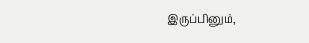இருப்பினும்,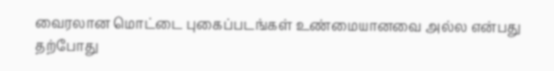வைரலான மொட்டை புகைப்படங்கள் உண்மையானவை அல்ல என்பது தற்போது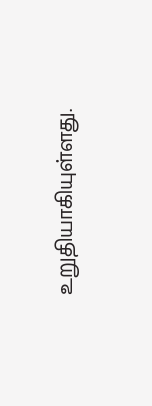உறுதியாகியுள்ளது.